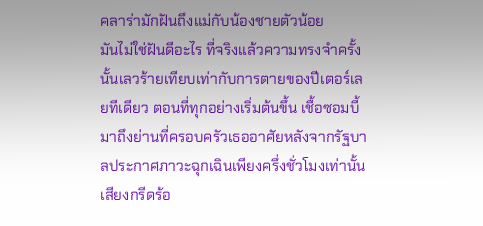คลาร่ามักฝันถึงแม่กับน้องชายตัวน้อย
มันไม่ใช่ฝันดีอะไร ที่จริงแล้วความทรงจำครั้งนั้นเลวร้ายเทียบเท่ากับการตายของปีเตอร์เลยทีเดียว ตอนที่ทุกอย่างเริ่มต้นขึ้น เชื้อซอมบี้มาถึงย่านที่ครอบครัวเธออาศัยหลังจากรัฐบาลประกาศภาวะฉุกเฉินเพียงครึ่งชั่วโมงเท่านั้น เสียงกรีดร้อ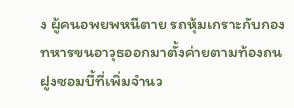ง ผู้คนอพยพหนีตาย รถหุ้มเกราะกับกองทหารขนอาวุธออกมาตั้งค่ายตามท้องถน ฝูงซอมบี้ที่เพิ่มจำนว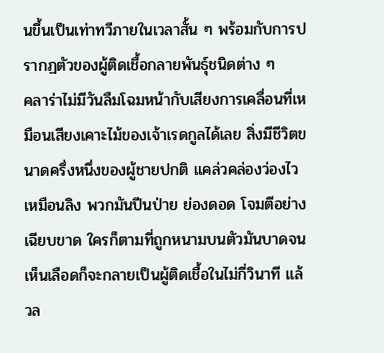นขึ้นเป็นเท่าทวีภายในเวลาสั้น ๆ พร้อมกับการปรากฏตัวของผู้ติดเชื้อกลายพันธุ์ชนิดต่าง ๆ
คลาร่าไม่มีวันลืมโฉมหน้ากับเสียงการเคลื่อนที่เหมือนเสียงเคาะไม้ของเจ้าเรดกูลได้เลย สิ่งมีชีวิตขนาดครึ่งหนึ่งของผู้ชายปกติ แคล่วคล่องว่องไวเหมือนลิง พวกมันปีนป่าย ย่องดอด โจมตีอย่างเฉียบขาด ใครก็ตามที่ถูกหนามบนตัวมันบาดจนเห็นเลือดก็จะกลายเป็นผู้ติดเชื้อในไม่กี่วินาที แล้วล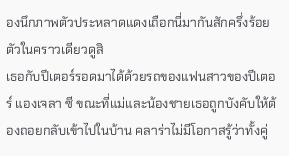องนึกภาพตัวประหลาดแดงเถือกนี่มากันสักครึ่งร้อยตัวในคราวเดียวดูสิ
เธอกับปีเตอร์รอดมาได้ด้วยรถของแฟนสาวของปีเตอร์ แองเจลา ซี ขณะที่แม่และน้องชายเธอถูกบังคับให้ต้องถอยกลับเข้าไปในบ้าน คลาร่าไม่มีโอกาสรู้ว่าทั้งคู่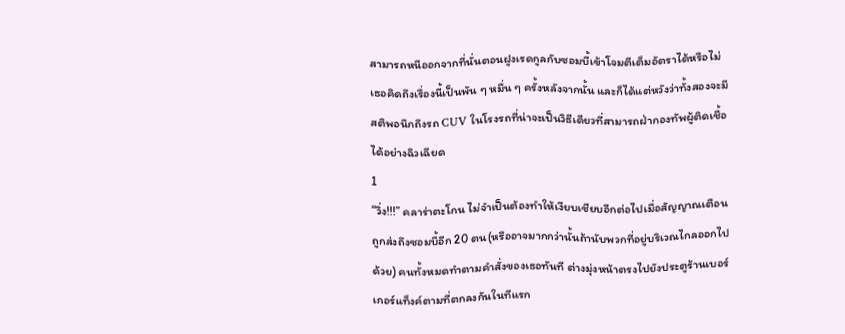สามารถหนีออกจากที่นั่นตอนฝูงเรดกูลกับซอมบี้เข้าโจมตีเต็มอัตราได้หรือไม่ เธอคิดถึงเรื่องนี้เป็นพัน ๆ หมื่น ๆ ครั้งหลังจากนั้น และก็ได้แต่หวังว่าทั้งสองจะมีสติพอนึกถึงรถ CUV ในโรงรถที่น่าจะเป็นวิธีเดียวที่สามารถฝ่ากองทัพผู้ติดเชื้อได้อย่างฉิวเฉียด
1
“วิ่ง!!!” คลาร่าตะโกน ไม่จำเป็นต้องทำให้เงียบเชียบอีกต่อไปเมื่อสัญญาณเตือนถูกส่งถึงซอมบี้อีก 20 ตน(หรืออาจมากกว่านั้นถ้านับพวกที่อยู่บริเวณไกลออกไปด้วย) คนทั้งหมดทำตามคำสั่งของเธอทันที ต่างมุ่งหน้าตรงไปยังประตูร้านเบอร์เกอร์แท็งค์ตามที่ตกลงกันในทีแรก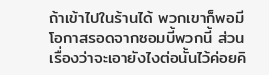ถ้าเข้าไปในร้านได้ พวกเขาก็พอมีโอกาสรอดจากซอมบี้พวกนี้ ส่วนเรื่องว่าจะเอายังไงต่อนั้นไว้ค่อยคิ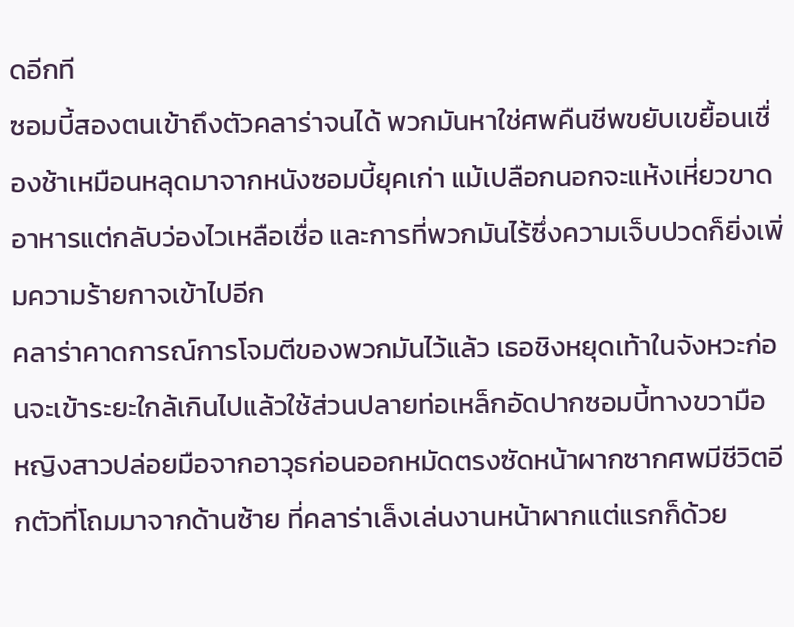ดอีกที
ซอมบี้สองตนเข้าถึงตัวคลาร่าจนได้ พวกมันหาใช่ศพคืนชีพขยับเขยื้อนเชื่องช้าเหมือนหลุดมาจากหนังซอมบี้ยุคเก่า แม้เปลือกนอกจะแห้งเหี่ยวขาดอาหารแต่กลับว่องไวเหลือเชื่อ และการที่พวกมันไร้ซึ่งความเจ็บปวดก็ยิ่งเพิ่มความร้ายกาจเข้าไปอีก
คลาร่าคาดการณ์การโจมตีของพวกมันไว้แล้ว เธอชิงหยุดเท้าในจังหวะก่อนจะเข้าระยะใกล้เกินไปแล้วใช้ส่วนปลายท่อเหล็กอัดปากซอมบี้ทางขวามือ หญิงสาวปล่อยมือจากอาวุธก่อนออกหมัดตรงซัดหน้าผากซากศพมีชีวิตอีกตัวที่โถมมาจากด้านซ้าย ที่คลาร่าเล็งเล่นงานหน้าผากแต่แรกก็ด้วย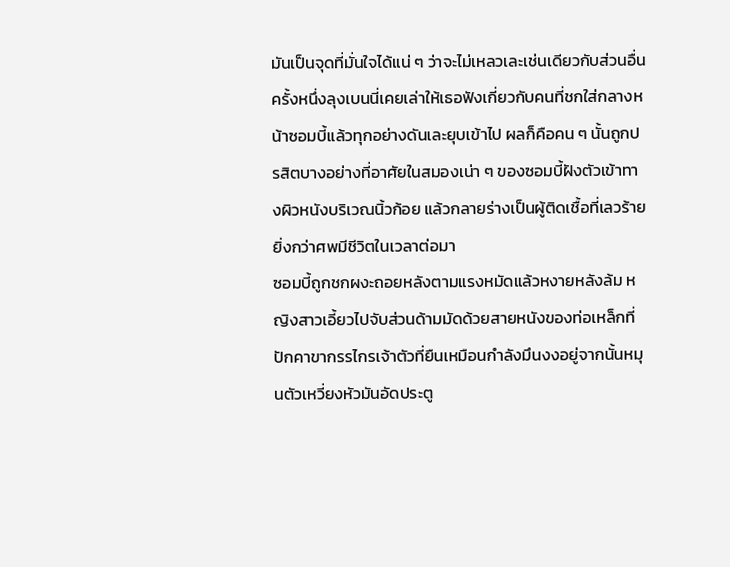มันเป็นจุดที่มั่นใจได้แน่ ๆ ว่าจะไม่เหลวเละเช่นเดียวกับส่วนอื่น ครั้งหนึ่งลุงเบนนี่เคยเล่าให้เธอฟังเกี่ยวกับคนที่ชกใส่กลางหน้าซอมบี้แล้วทุกอย่างดันเละยุบเข้าไป ผลก็คือคน ๆ นั้นถูกปรสิตบางอย่างที่อาศัยในสมองเน่า ๆ ของซอมบี้ฝังตัวเข้าทางผิวหนังบริเวณนิ้วก้อย แล้วกลายร่างเป็นผู้ติดเชื้อที่เลวร้ายยิ่งกว่าศพมีชีวิตในเวลาต่อมา
ซอมบี้ถูกชกผงะถอยหลังตามแรงหมัดแล้วหงายหลังล้ม หญิงสาวเอี้ยวไปจับส่วนด้ามมัดด้วยสายหนังของท่อเหล็กที่ปักคาขากรรไกรเจ้าตัวที่ยืนเหมือนกำลังมึนงงอยู่จากนั้นหมุนตัวเหวี่ยงหัวมันอัดประตู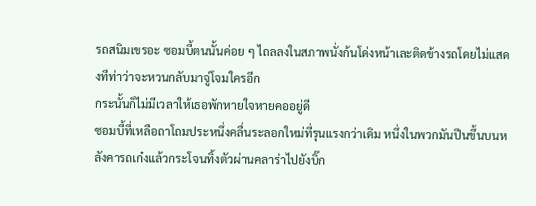รถสนิมเขรอะ ซอมบี้ตนนั้นค่อย ๆ ไถลลงในสภาพนั่งก้นโด่งหน้าเละติดข้างรถโดยไม่แสดงทีท่าว่าจะหวนกลับมาจู่โจมใครอีก
กระนั้นก็ไม่มีเวลาให้เธอพักหายใจหายคออยู่ดี
ซอมบี้ที่เหลือถาโถมประหนึ่งคลื่นระลอกใหม่ที่รุนแรงกว่าเดิม หนึ่งในพวกมันปีนขึ้นบนหลังคารถเก๋งแล้วกระโจนทิ้งตัวผ่านคลาร่าไปยังบิ๊ก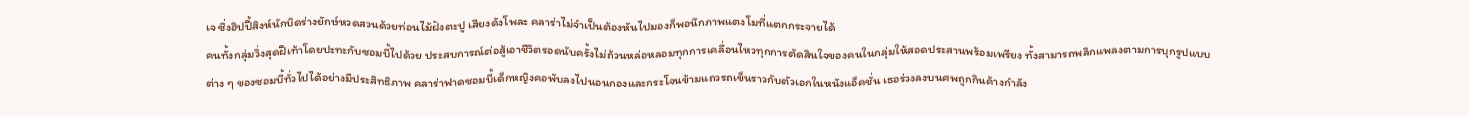เจ ซึ่งฮิปปี้สิงห์นักบิดร่างยักษ์หวดสวนด้วยท่อนไม้ฝังตะปู เสียงดังโพละ คลาร่าไม่จำเป็นต้องหันไปมองก็พอนึกภาพแตงโมที่แตกกระจายได้
คนทั้งกลุ่มวิ่งสุดฝีเท้าโดยปะทะกับซอมบี้ไปด้วย ประสบการณ์ต่อสู้เอาชีวิตรอดนับครั้งไม่ถ้วนหล่อหลอมทุกการเคลื่อนไหวทุกการตัดสินใจของคนในกลุ่มให้สอดประสานพร้อมเพรียง ทั้งสามารถพลิกแพลงตามการบุกรูปแบบต่าง ๆ ของซอมบี้ทั่วไปได้อย่างมีประสิทธิภาพ คลาร่าฟาดซอมบี้เด็กหญิงคอพับลงไปนอนกองและกระโจนข้ามแถวรถเข็นราวกับตัวเอกในหนังแอ็คชั่น เธอร่วงลงบนศพถูกกินค้างกำลัง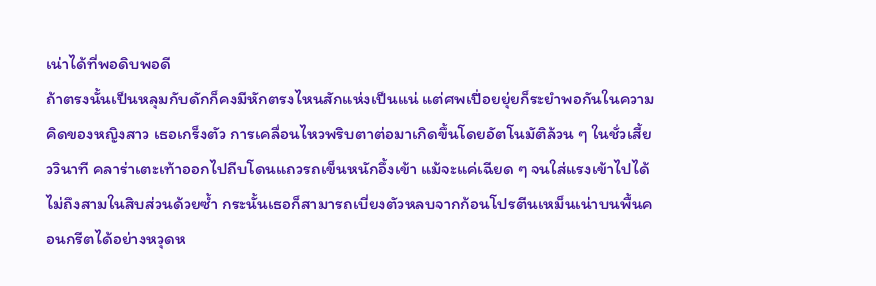เน่าได้ที่พอดิบพอดี
ถ้าตรงนั้นเป็นหลุมกับดักก็คงมีหักตรงไหนสักแห่งเป็นแน่ แต่ศพเปื่อยยุ่ยก็ระยำพอกันในความคิดของหญิงสาว เธอเกร็งตัว การเคลื่อนไหวพริบตาต่อมาเกิดขึ้นโดยอัตโนมัติล้วน ๆ ในชั่วเสี้ยววินาที คลาร่าเตะเท้าออกไปถีบโดนแถวรถเข็นหนักอึ้งเข้า แม้จะแค่เฉียด ๆ จนใส่แรงเข้าไปได้ไม่ถึงสามในสิบส่วนด้วยซ้ำ กระนั้นเธอก็สามารถเบี่ยงตัวหลบจากก้อนโปรตีนเหม็นเน่าบนพื้นคอนกรีตได้อย่างหวุดห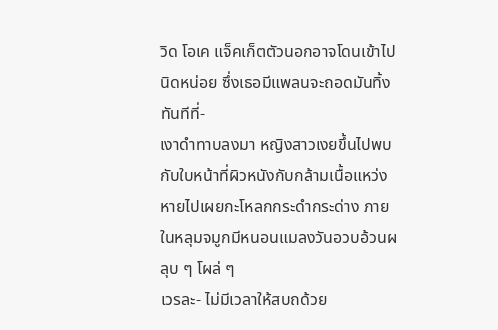วิด โอเค แจ็คเก็ตตัวนอกอาจโดนเข้าไปนิดหน่อย ซึ่งเธอมีแพลนจะถอดมันทิ้งทันทีที่-
เงาดำทาบลงมา หญิงสาวเงยขึ้นไปพบกับใบหน้าที่ผิวหนังกับกล้ามเนื้อแหว่งหายไปเผยกะโหลกกระดำกระด่าง ภายในหลุมจมูกมีหนอนแมลงวันอวบอ้วนผลุบ ๆ โผล่ ๆ
เวรละ- ไม่มีเวลาให้สบถด้วย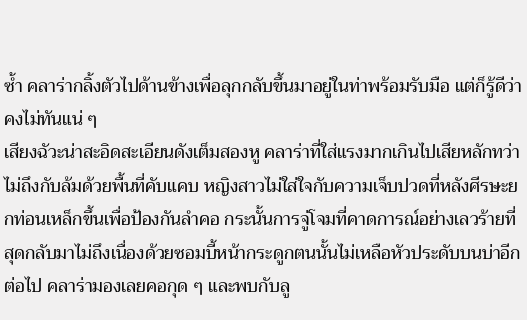ซ้ำ คลาร่ากลิ้งตัวไปด้านข้างเพื่อลุกกลับขึ้นมาอยู่ในท่าพร้อมรับมือ แต่ก็รู้ดีว่าคงไม่ทันแน่ ๆ
เสียงฉัวะน่าสะอิดสะเอียนดังเต็มสองหู คลาร่าที่ใส่แรงมากเกินไปเสียหลักทว่าไม่ถึงกับล้มด้วยพื้นที่คับแคบ หญิงสาวไม่ใส่ใจกับความเจ็บปวดที่หลังศีรษะยกท่อนเหล็กขึ้นเพื่อป้องกันลำคอ กระนั้นการจู่โจมที่คาดการณ์อย่างเลวร้ายที่สุดกลับมาไม่ถึงเนื่องด้วยซอมบี้หน้ากระดูกตนนั้นไม่เหลือหัวประดับบนบ่าอีกต่อไป คลาร่ามองเลยคอกุด ๆ และพบกับลู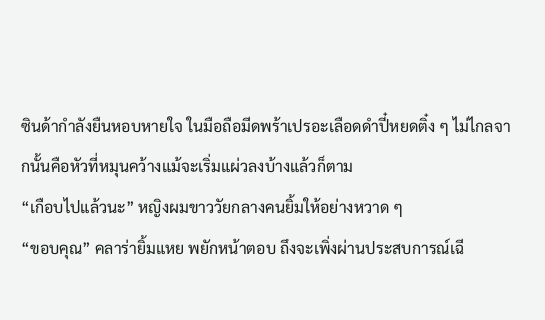ซินด้ากำลังยืนหอบหายใจ ในมือถือมีดพร้าเปรอะเลือดดำปี๋หยดติ๋ง ๆ ไม่ไกลจากนั้นคือหัวที่หมุนคว้างแม้จะเริ่มแผ่วลงบ้างแล้วก็ตาม
“เกือบไปแล้วนะ” หญิงผมขาววัยกลางคนยิ้มให้อย่างหวาด ๆ
“ขอบคุณ” คลาร่ายิ้มแหย พยักหน้าตอบ ถึงจะเพิ่งผ่านประสบการณ์เฉี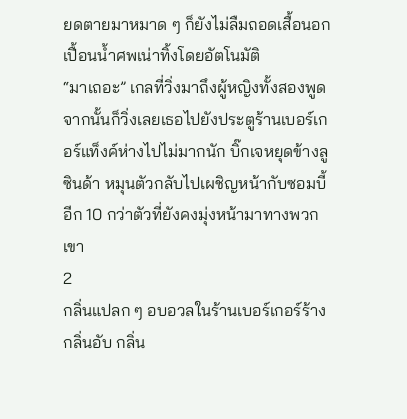ยดตายมาหมาด ๆ ก็ยังไม่ลืมถอดเสื้อนอกเปื้อนน้ำศพเน่าทิ้งโดยอัตโนมัติ
“มาเถอะ” เกลที่วิ่งมาถึงผู้หญิงทั้งสองพูด จากนั้นก็วิ่งเลยเธอไปยังประตูร้านเบอร์เกอร์แท็งค์ห่างไปไม่มากนัก บิ๊กเจหยุดข้างลูซินด้า หมุนตัวกลับไปเผชิญหน้ากับซอมบี้อีก 10 กว่าตัวที่ยังคงมุ่งหน้ามาทางพวกเขา
2
กลิ่นแปลก ๆ อบอวลในร้านเบอร์เกอร์ร้าง กลิ่นอับ กลิ่น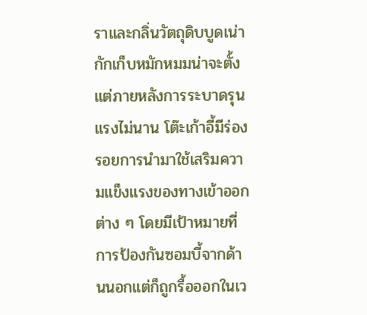ราและกลิ่นวัตถุดิบบูดเน่ากักเก็บหมักหมมน่าจะตั้งแต่ภายหลังการระบาดรุนแรงไม่นาน โต๊ะเก้าอี้มีร่องรอยการนำมาใช้เสริมความแข็งแรงของทางเข้าออกต่าง ๆ โดยมีเป้าหมายที่การป้องกันซอมบี้จากด้านนอกแต่ก็ถูกรื้อออกในเว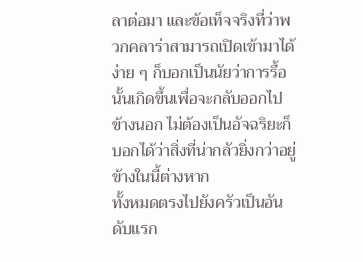ลาต่อมา และข้อเท็จจริงที่ว่าพวกคลาร่าสามารถเปิดเข้ามาได้ง่าย ๆ ก็บอกเป็นนัยว่าการรื้อนั้นเกิดขึ้นเพื่อจะกลับออกไปข้างนอก ไม่ต้องเป็นอัจฉริยะก็บอกได้ว่าสิ่งที่น่ากลัวยิ่งกว่าอยู่ข้างในนี้ต่างหาก
ทั้งหมดตรงไปยังครัวเป็นอันดับแรก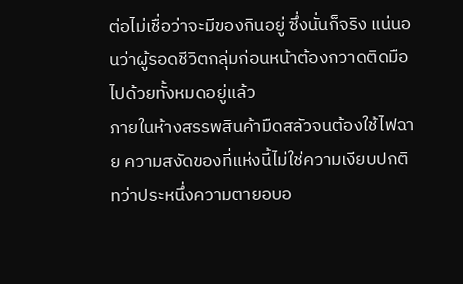ต่อไม่เชื่อว่าจะมีของกินอยู่ ซึ่งนั่นก็จริง แน่นอนว่าผู้รอดชีวิตกลุ่มก่อนหน้าต้องกวาดติดมือไปด้วยทั้งหมดอยู่แล้ว
ภายในห้างสรรพสินค้ามืดสลัวจนต้องใช้ไฟฉาย ความสงัดของที่แห่งนี้ไม่ใช่ความเงียบปกติ ทว่าประหนึ่งความตายอบอ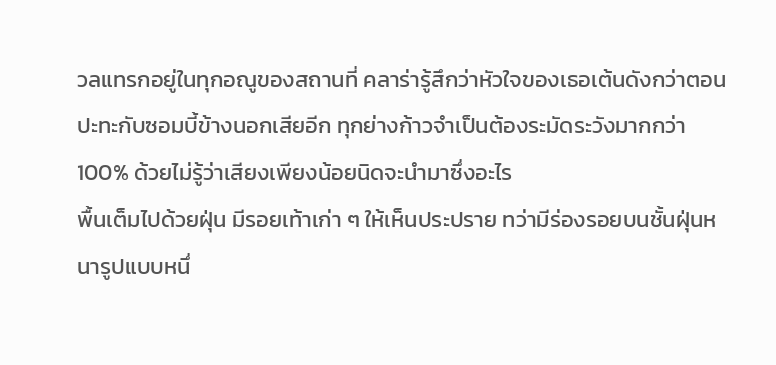วลแทรกอยู่ในทุกอณูของสถานที่ คลาร่ารู้สึกว่าหัวใจของเธอเต้นดังกว่าตอนปะทะกับซอมบี้ข้างนอกเสียอีก ทุกย่างก้าวจำเป็นต้องระมัดระวังมากกว่า 100% ด้วยไม่รู้ว่าเสียงเพียงน้อยนิดจะนำมาซึ่งอะไร
พื้นเต็มไปด้วยฝุ่น มีรอยเท้าเก่า ๆ ให้เห็นประปราย ทว่ามีร่องรอยบนชั้นฝุ่นหนารูปแบบหนึ่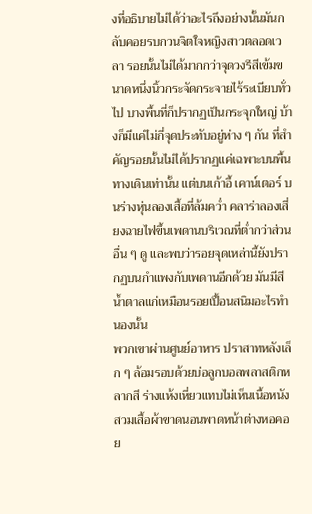งที่อธิบายไม่ได้ว่าอะไรถึงอย่างนั้นมันกลับคอยรบกวนจิตใจหญิงสาวตลอดเวลา รอยนั้นไม่ได้มากกว่าจุดวงรีสีเข้มขนาดหนึ่งนิ้วกระจัดกระจายไร้ระเบียบทั่วไป บางพื้นที่ก็ปรากฏเป็นกระจุกใหญ่ บ้างก็มีแค่ไม่กี่จุดประทับอยู่ห่าง ๆ กัน ที่สำคัญรอยนั้นไม่ได้ปรากฏแค่เฉพาะบนพื้นทางเดินเท่านั้น แต่บนเก้าอี้ เคาน์เตอร์ บนร่างหุ่นลองเสื้อที่ล้มคว่ำ คลาร่าลองเสี่ยงฉายไฟขึ้นเพดานบริเวณที่ต่ำกว่าส่วนอื่น ๆ ดู และพบว่ารอยจุดเหล่านี้ยังปรากฏบนกำแพงกับเพดานอีกด้วย มันมีสีน้ำตาลแก่เหมือนรอยเปื้อนสนิมอะไรทำนองนั้น
พวกเขาผ่านศูนย์อาหาร ปราสาทหลังเล็ก ๆ ล้อมรอบด้วยบ่อลูกบอลพลาสติกหลากสี ร่างแห้งเหี่ยวแทบไม่เห็นเนื้อหนังสวมเสื้อผ้าขาดนอนพาดหน้าต่างหอคอย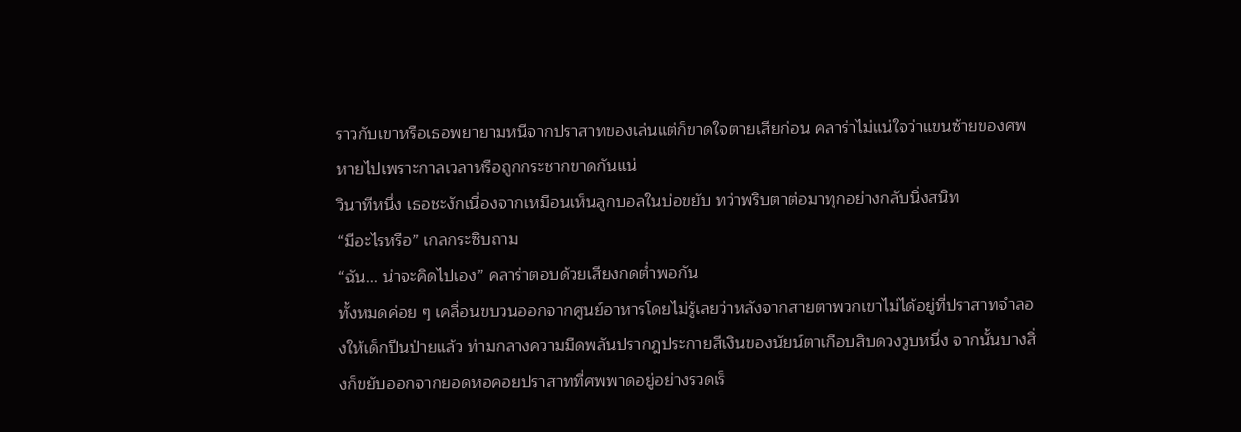ราวกับเขาหรือเธอพยายามหนีจากปราสาทของเล่นแต่ก็ขาดใจตายเสียก่อน คลาร่าไม่แน่ใจว่าแขนซ้ายของศพหายไปเพราะกาลเวลาหรือถูกกระชากขาดกันแน่
วินาทีหนึ่ง เธอชะงักเนื่องจากเหมือนเห็นลูกบอลในบ่อขยับ ทว่าพริบตาต่อมาทุกอย่างกลับนิ่งสนิท
“มีอะไรหรือ” เกลกระซิบถาม
“ฉัน... น่าจะคิดไปเอง” คลาร่าตอบด้วยเสียงกดต่ำพอกัน
ทั้งหมดค่อย ๆ เคลื่อนขบวนออกจากศูนย์อาหารโดยไม่รู้เลยว่าหลังจากสายตาพวกเขาไม่ได้อยู่ที่ปราสาทจำลองให้เด็กปีนป่ายแล้ว ท่ามกลางความมืดพลันปรากฎประกายสีเงินของนัยน์ตาเกือบสิบดวงวูบหนึ่ง จากนั้นบางสิ่งก็ขยับออกจากยอดหอคอยปราสาทที่ศพพาดอยู่อย่างรวดเร็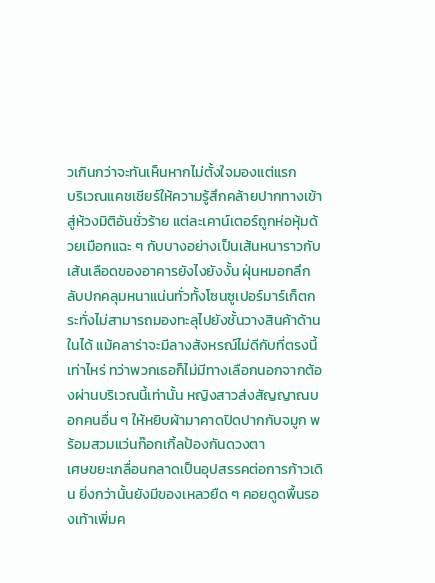วเกินกว่าจะทันเห็นหากไม่ตั้งใจมองแต่แรก
บริเวณแคชเชียร์ให้ความรู้สึกคล้ายปากทางเข้าสู่ห้วงมิติอันชั่วร้าย แต่ละเคาน์เตอร์ถูกห่อหุ้มด้วยเมือกแฉะ ๆ กับบางอย่างเป็นเส้นหนาราวกับเส้นเลือดของอาคารยังไงยังงั้น ฝุ่นหมอกลึกลับปกคลุมหนาแน่นทั่วทั้งโซนซูเปอร์มาร์เก็ตกระทั่งไม่สามารถมองทะลุไปยังชั้นวางสินค้าด้านในได้ แม้คลาร่าจะมีลางสังหรณ์ไม่ดีกับที่ตรงนี้เท่าไหร่ ทว่าพวกเธอก็ไม่มีทางเลือกนอกจากต้องผ่านบริเวณนี้เท่านั้น หญิงสาวส่งสัญญาณบอกคนอื่น ๆ ให้หยิบผ้ามาคาดปิดปากกับจมูก พร้อมสวมแว่นก๊อกเกิ้ลป้องกันดวงตา
เศษขยะเกลื่อนกลาดเป็นอุปสรรคต่อการก้าวเดิน ยิ่งกว่านั้นยังมีของเหลวยืด ๆ คอยดูดพื้นรองเท้าเพิ่มค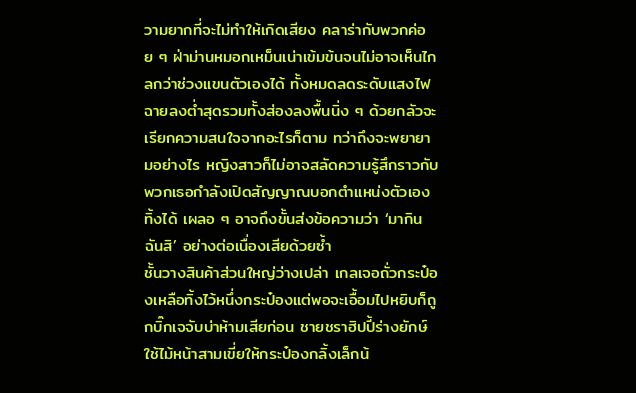วามยากที่จะไม่ทำให้เกิดเสียง คลาร่ากับพวกค่อย ๆ ฝ่าม่านหมอกเหม็นเน่าเข้มข้นจนไม่อาจเห็นไกลกว่าช่วงแขนตัวเองได้ ทั้งหมดลดระดับแสงไฟฉายลงต่ำสุดรวมทั้งส่องลงพื้นนิ่ง ๆ ด้วยกลัวจะเรียกความสนใจจากอะไรก็ตาม ทว่าถึงจะพยายามอย่างไร หญิงสาวก็ไม่อาจสลัดความรู้สึกราวกับพวกเธอกำลังเปิดสัญญาณบอกตำแหน่งตัวเองทิ้งได้ เผลอ ๆ อาจถึงขั้นส่งข้อความว่า ‘มากินฉันสิ’ อย่างต่อเนื่องเสียด้วยซ้ำ
ชั้นวางสินค้าส่วนใหญ่ว่างเปล่า เกลเจอถั่วกระป๋องเหลือทิ้งไว้หนึ่งกระป๋องแต่พอจะเอื้อมไปหยิบก็ถูกบิ๊กเจจับบ่าห้ามเสียก่อน ชายชราฮิปปี้ร่างยักษ์ใช้ไม้หน้าสามเขี่ยให้กระป๋องกลิ้งเล็กน้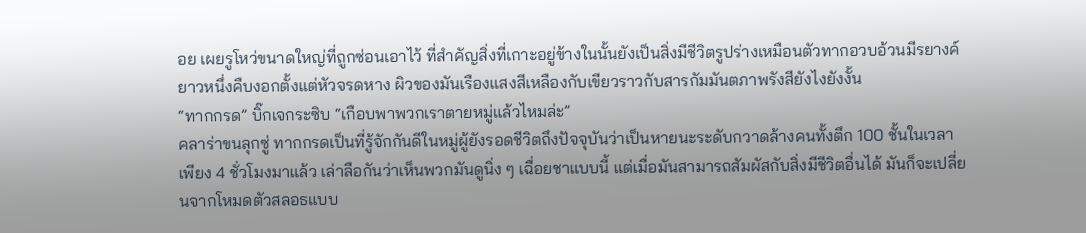อย เผยรูโหว่ขนาดใหญ่ที่ถูกซ่อนเอาไว้ ที่สำคัญสิ่งที่เกาะอยู่ข้างในนั้นยังเป็นสิ่งมีชีวิตรูปร่างเหมือนตัวทากอวบอ้วนมีรยางค์ยาวหนึ่งคืบงอกตั้งแต่หัวจรดหาง ผิวของมันเรืองแสงสีเหลืองกับเขียวราวกับสารกัมมันตภาพรังสียังไงยังงั้น
“ทากกรด” บิ๊กเจกระซิบ “เกือบพาพวกเราตายหมู่แล้วไหมล่ะ”
คลาร่าขนลุกซู่ ทากกรดเป็นที่รู้จักกันดีในหมู่ผู้ยังรอดชีวิตถึงปัจจุบันว่าเป็นหายนะระดับกวาดล้างคนทั้งตึก 100 ชั้นในเวลาเพียง 4 ชั่วโมงมาแล้ว เล่าลือกันว่าเห็นพวกมันดูนิ่ง ๆ เฉื่อยชาแบบนี้ แต่เมื่อมันสามารถสัมผัสกับสิ่งมีชีวิตอื่นได้ มันก็จะเปลี่ยนจากโหมดตัวสลอธแบบ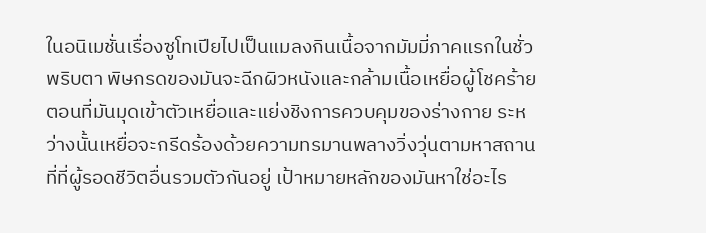ในอนิเมชั่นเรื่องซูโทเปียไปเป็นแมลงกินเนื้อจากมัมมี่ภาคแรกในชั่วพริบตา พิษกรดของมันจะฉีกผิวหนังและกล้ามเนื้อเหยื่อผู้โชคร้ายตอนที่มันมุดเข้าตัวเหยื่อและแย่งชิงการควบคุมของร่างกาย ระหว่างนั้นเหยื่อจะกรีดร้องด้วยความทรมานพลางวิ่งวุ่นตามหาสถานที่ที่ผู้รอดชีวิตอื่นรวมตัวกันอยู่ เป้าหมายหลักของมันหาใช่อะไร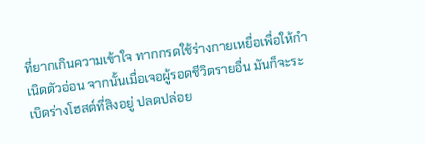ที่ยากเกินความเข้าใจ ทากกรดใช้ร่างกายเหยื่อเพื่อให้กำเนิดตัวอ่อน จากนั้นเมื่อเจอผู้รอดชีวิตรายอื่น มันก็จะระเบิดร่างโฮสต์ที่สิงอยู่ ปลดปล่อย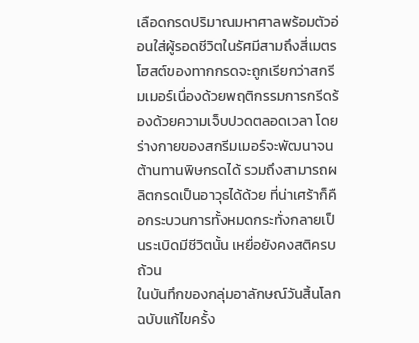เลือดกรดปริมาณมหาศาลพร้อมตัวอ่อนใส่ผู้รอดชีวิตในรัศมีสามถึงสี่เมตร
โฮสต์ของทากกรดจะถูกเรียกว่าสกรีมเมอร์เนื่องด้วยพฤติกรรมการกรีดร้องด้วยความเจ็บปวดตลอดเวลา โดยร่างกายของสกรีมเมอร์จะพัฒนาจนต้านทานพิษกรดได้ รวมถึงสามารถผลิตกรดเป็นอาวุธได้ด้วย ที่น่าเศร้าก็คือกระบวนการทั้งหมดกระทั่งกลายเป็นระเบิดมีชีวิตนั้น เหยื่อยังคงสติครบถ้วน
ในบันทึกของกลุ่มอาลักษณ์วันสิ้นโลกฉบับแก้ไขครั้ง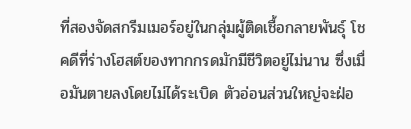ที่สองจัดสกรีมเมอร์อยู่ในกลุ่มผู้ติดเชื้อกลายพันธุ์ โชคดีที่ร่างโฮสต์ของทากกรดมักมีชีวิตอยู่ไม่นาน ซึ่งเมื่อมันตายลงโดยไม่ได้ระเบิด ตัวอ่อนส่วนใหญ่จะฝ่อ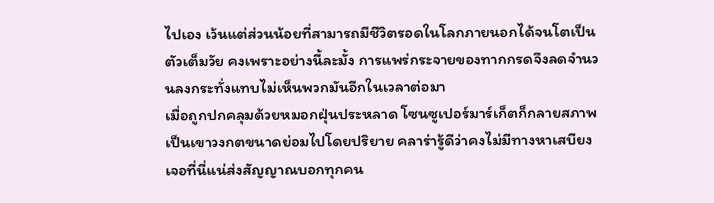ไปเอง เว้นแต่ส่วนน้อยที่สามารถมีชีวิตรอดในโลกภายนอกได้จนโตเป็นตัวเต็มวัย คงเพราะอย่างนี้ละมั้ง การแพร่กระจายของทากกรดจึงลดจำนวนลงกระทั่งแทบไม่เห็นพวกมันอีกในเวลาต่อมา
เมื่อถูกปกคลุมด้วยหมอกฝุ่นประหลาด โซนซูเปอร์มาร์เก็ตก็กลายสภาพเป็นเขาวงกตขนาดย่อมไปโดยปริยาย คลาร่ารู้ดีว่าคงไม่มีทางหาเสบียงเจอที่นี่แน่ส่งสัญญาณบอกทุกคน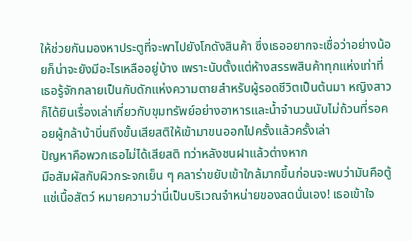ให้ช่วยกันมองหาประตูที่จะพาไปยังโกดังสินค้า ซึ่งเธออยากจะเชื่อว่าอย่างน้อยก็น่าจะยังมีอะไรเหลืออยู่บ้าง เพราะนับตั้งแต่ห้างสรรพสินค้าทุกแห่งเท่าที่เธอรู้จักกลายเป็นกับดักแห่งความตายสำหรับผู้รอดชีวิตเป็นต้นมา หญิงสาวก็ได้ยินเรื่องเล่าเกี่ยวกับขุมทรัพย์อย่างอาหารและน้ำจำนวนนับไม่ถ้วนที่รอคอยผู้กล้าบ้าบิ่นถึงขั้นเสียสติให้เข้ามาขนออกไปครั้งแล้วครั้งเล่า
ปัญหาคือพวกเธอไม่ได้เสียสติ ทว่าหลังชนฝาแล้วต่างหาก
มือสัมผัสกับผิวกระจกเย็น ๆ คลาร่าขยับเข้าใกล้มากขึ้นก่อนจะพบว่ามันคือตู้แช่เนื้อสัตว์ หมายความว่านี่เป็นบริเวณจำหน่ายของสดนั่นเอง! เธอเข้าใจ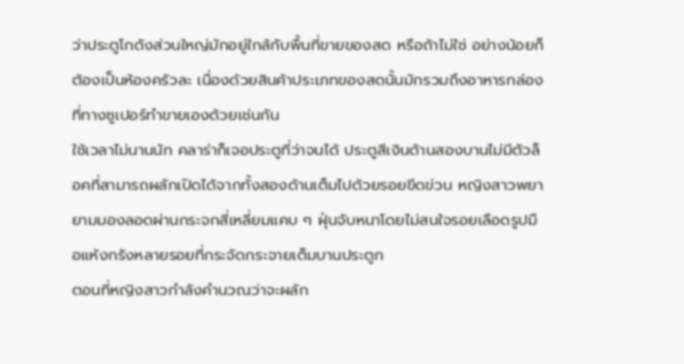ว่าประตูโกดังส่วนใหญ่มักอยู่ใกล้กับพื้นที่ขายของสด หรือถ้าไม่ใช่ อย่างน้อยก็ต้องเป็นห้องครัวละ เนื่องด้วยสินค้าประเภทของสดนั้นมักรวมถึงอาหารกล่องที่ทางซูเปอร์ทำขายเองด้วยเช่นกัน
ใช้เวลาไม่นานนัก คลาร่าก็เจอประตูที่ว่าจนได้ ประตูสีเงินด้านสองบานไม่มีตัวล็อคที่สามารถผลักเปิดได้จากทั้งสองด้านเต็มไปด้วยรอยขีดข่วน หญิงสาวพยายามมองลอดผ่านกระจกสี่เหลี่ยมแคบ ๆ ฝุ่นจับหนาโดยไม่สนใจรอยเลือดรูปมือแห้งกรังหลายรอยที่กระจัดกระจายเต็มบานประตูก
ตอนที่หญิงสาวกำลังคำนวณว่าจะผลัก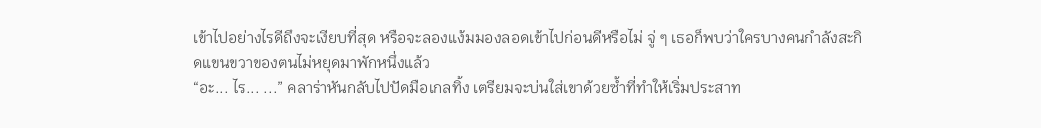เข้าไปอย่างไรดีถึงจะเงียบที่สุด หรือจะลองแง้มมองลอดเข้าไปก่อนดีหรือไม่ จู่ ๆ เธอก็พบว่าใครบางคนกำลังสะกิดแขนขวาของตนไม่หยุดมาพักหนึ่งแล้ว
“อะ... ไร... ...” คลาร่าหันกลับไปปัดมือเกลทิ้ง เตรียมจะบ่นใส่เขาด้วยซ้ำที่ทำให้เริ่มประสาท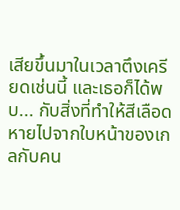เสียขึ้นมาในเวลาตึงเครียดเช่นนี้ และเธอก็ได้พบ... กับสิ่งที่ทำให้สีเลือดหายไปจากใบหน้าของเกลกับคน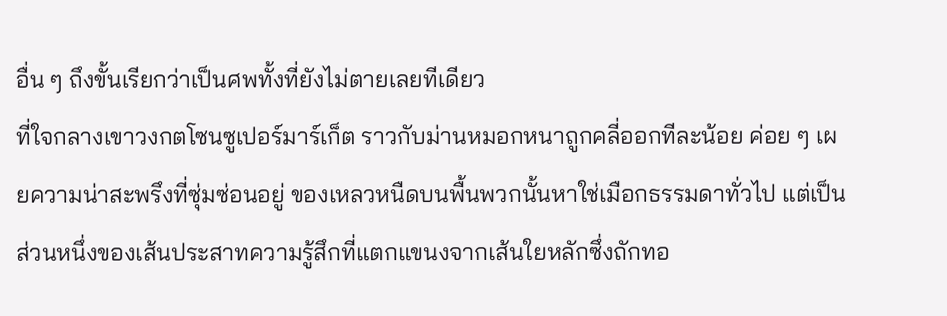อื่น ๆ ถึงขั้นเรียกว่าเป็นศพทั้งที่ยังไม่ตายเลยทีเดียว
ที่ใจกลางเขาวงกตโซนซูเปอร์มาร์เก็ต ราวกับม่านหมอกหนาถูกคลี่ออกทีละน้อย ค่อย ๆ เผยความน่าสะพรึงที่ซุ่มซ่อนอยู่ ของเหลวหนืดบนพื้นพวกนั้นหาใช่เมือกธรรมดาทั่วไป แต่เป็นส่วนหนึ่งของเส้นประสาทความรู้สึกที่แตกแขนงจากเส้นใยหลักซึ่งถักทอ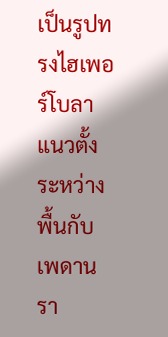เป็นรูปทรงไฮเพอร์โบลาแนวตั้งระหว่างพื้นกับเพดาน
รา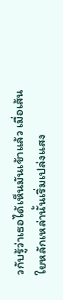วกับรู้ว่าเธอได้เห็นมันเข้าแล้ว เมื่อเส้นใยหลักเหล่านั้นเริ่มเปล่งแสง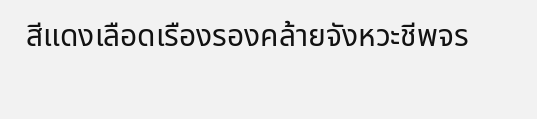สีแดงเลือดเรืองรองคล้ายจังหวะชีพจร